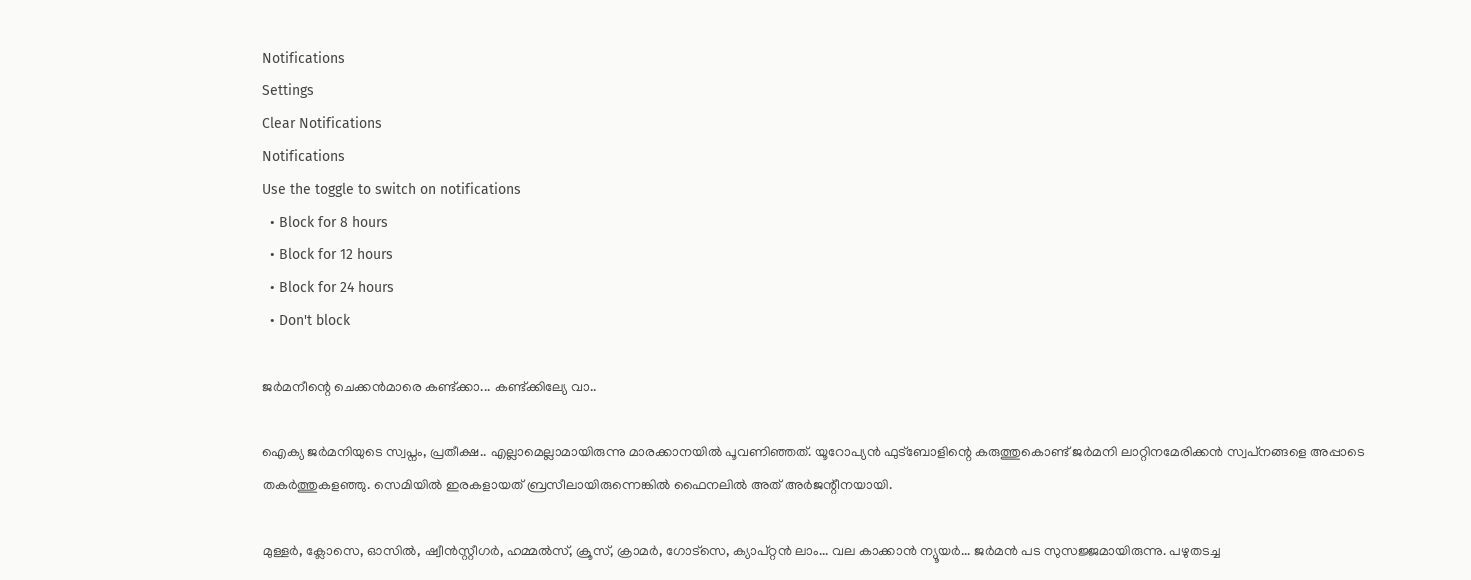Notifications
Settings
Clear Notifications
Notifications
Use the toggle to switch on notifications
  • Block for 8 hours
  • Block for 12 hours
  • Block for 24 hours
  • Don't block

ജര്‍മനീന്റെ ചെക്കന്‍മാരെ കണ്ട്ക്കാ... കണ്ട്ക്കില്യേ വാ..

ഐക്യ ജര്‍മനിയുടെ സ്വപ്നം, പ്രതീക്ഷ.. എല്ലാമെല്ലാമായിരുന്നു മാരക്കാനയില്‍ പൂവണിഞ്ഞത്. യൂറോപ്യന്‍ ഫുട്‌ബോളിന്റെ കരുത്തുകൊണ്ട് ജര്‍മനി ലാറ്റിനമേരിക്കന്‍ സ്വപ്‌നങ്ങളെ അപ്പാടെ തകര്‍ത്തുകളഞ്ഞു. സെമിയില്‍ ഇരകളായത് ബ്രസീലായിരുന്നെങ്കില്‍ ഫൈനലില്‍ അത് അര്‍ജന്റീനയായി.

മുള്ളര്‍, ക്ലോസെ, ഓസില്‍, ഷ്വീന്‍സ്റ്റീഗര്‍, ഹമ്മല്‍സ്, ക്രൂസ്, ക്രാമര്‍, ഗോട്‌സെ, ക്യാപ്റ്റന്‍ ലാം... വല കാക്കാന്‍ ന്യൂയര്‍... ജര്‍മന്‍ പട സുസജ്ജമായിരുന്നു. പഴുതടച്ച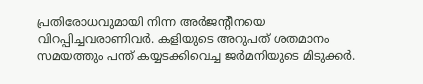പ്രതിരോധവുമായി നിന്ന അര്‍ജന്റീനയെ വിറപ്പിച്ചവരാണിവര്‍. കളിയുടെ അറുപത് ശതമാനം സമയത്തും പന്ത് കയ്യടക്കിവെച്ച ജര്‍മനിയുടെ മിടുക്കര്‍.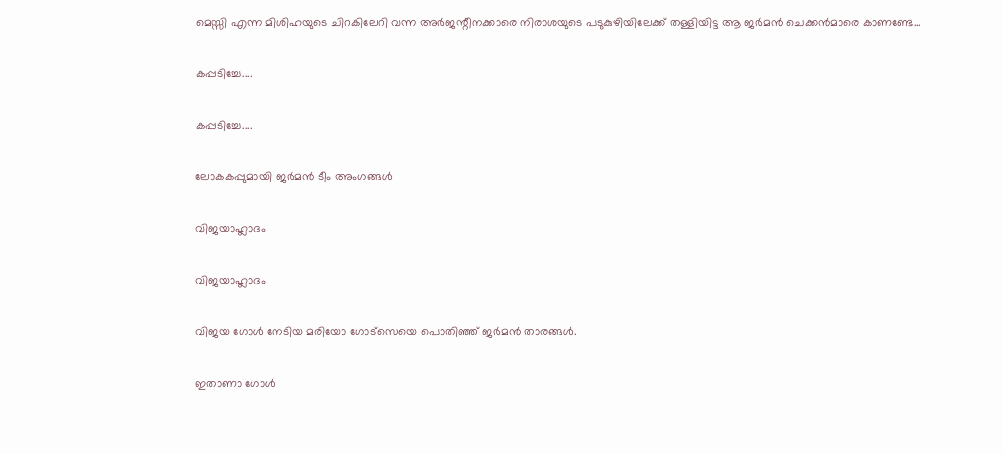മെസ്സി എന്ന മിശിഹയുടെ ചിറകിലേറി വന്ന അര്‍ജന്റീനക്കാരെ നിരാശയുടെ പടുകുഴിയിലേക്ക് തള്ളിയിട്ട ആ ജര്‍മന്‍ ചെക്കന്‍മാരെ കാണണ്ടേ...

കപ്പടിച്ചേ....

കപ്പടിച്ചേ....

ലോകകപ്പുമായി ജര്‍മന്‍ ടീം അംഗങ്ങള്‍

വിജയാഹ്ലാദം

വിജയാഹ്ലാദം

വിജയ ഗോള്‍ നേടിയ മരിയോ ഗോട്‌സെയെ പൊതിഞ്ഞ് ജര്‍മന്‍ താരങ്ങള്‍.

ഇതാണാ ഗോള്‍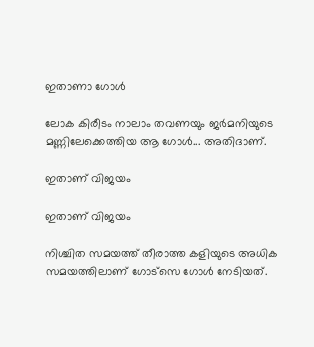ഇതാണാ ഗോള്‍

ലോക കിരീടം നാലാം തവണയും ജര്‍മനിയുടെ മണ്ണിലേക്കെത്തിയ ആ ഗോള്‍... അതിദാണ്.

ഇതാണ് വിജയം

ഇതാണ് വിജയം

നിശ്ചിത സമയത്ത് തീരാത്ത കളിയുടെ അധിക സമയത്തിലാണ് ഗോട്‌സെ ഗോള്‍ നേടിയത്.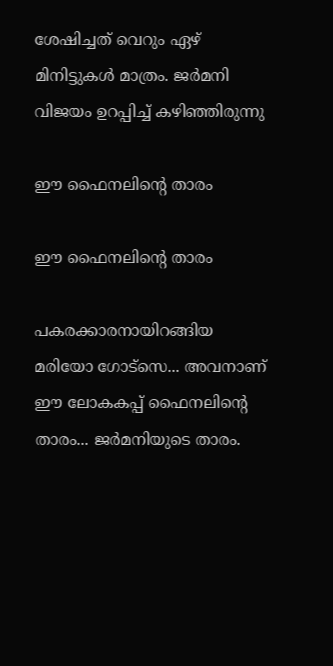ശേഷിച്ചത് വെറും ഏഴ് മിനിട്ടുകള്‍ മാത്രം. ജര്‍മനി വിജയം ഉറപ്പിച്ച് കഴിഞ്ഞിരുന്നു

ഈ ഫൈനലിന്റെ താരം

ഈ ഫൈനലിന്റെ താരം

പകരക്കാരനായിറങ്ങിയ മരിയോ ഗോട്‌സെ... അവനാണ് ഈ ലോകകപ്പ് ഫൈനലിന്റെ താരം... ജര്‍മനിയുടെ താരം.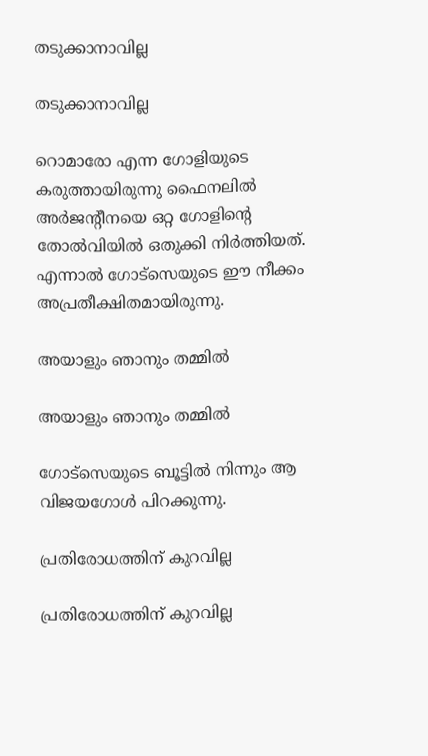തടുക്കാനാവില്ല

തടുക്കാനാവില്ല

റൊമാരോ എന്ന ഗോളിയുടെ കരുത്തായിരുന്നു ഫൈനലില്‍ അര്‍ജന്റീനയെ ഒറ്റ ഗോളിന്റെ തോല്‍വിയില്‍ ഒതുക്കി നിര്‍ത്തിയത്. എന്നാല്‍ ഗോട്‌സെയുടെ ഈ നീക്കം അപ്രതീക്ഷിതമായിരുന്നു.

അയാളും ഞാനും തമ്മില്‍

അയാളും ഞാനും തമ്മില്‍

ഗോട്‌സെയുടെ ബൂട്ടില്‍ നിന്നും ആ വിജയഗോള്‍ പിറക്കുന്നു.

പ്രതിരോധത്തിന് കുറവില്ല

പ്രതിരോധത്തിന് കുറവില്ല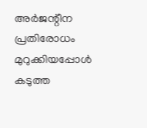അര്‍ജന്റീന പ്രതിരോധം മുറുക്കിയപ്പോള്‍ കടുത്ത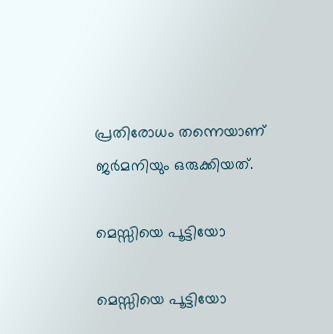പ്രതിരോധം തന്നെയാണ് ജര്‍മനിയും ഒരുക്കിയത്.

മെസ്സിയെ പൂട്ടിയോ

മെസ്സിയെ പൂട്ടിയോ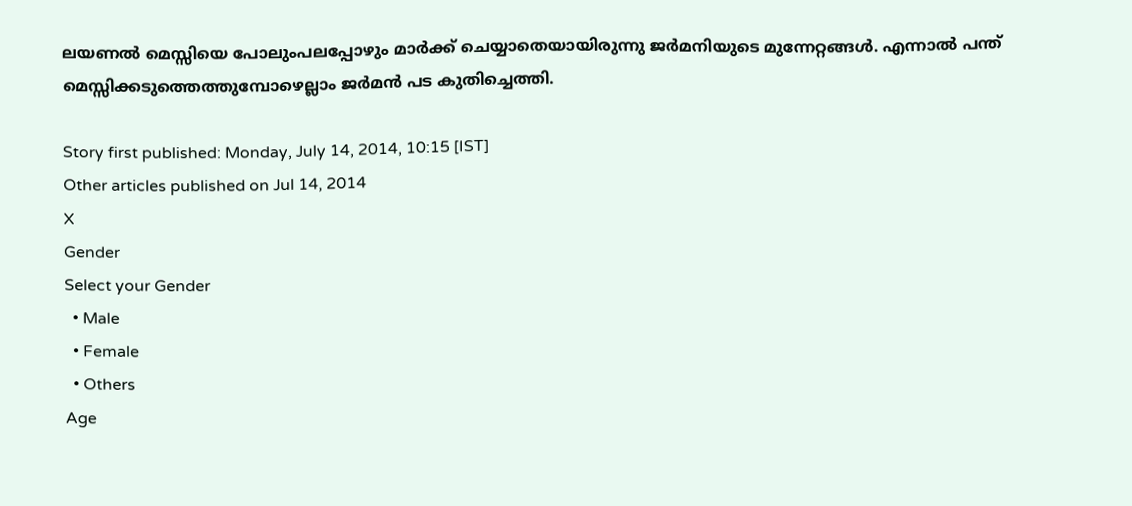ലയണല്‍ മെസ്സിയെ പോലുംപലപ്പോഴും മാര്‍ക്ക് ചെയ്യാതെയായിരുന്നു ജര്‍മനിയുടെ മുന്നേറ്റങ്ങള്‍. എന്നാല്‍ പന്ത് മെസ്സിക്കടുത്തെത്തുമ്പോഴെല്ലാം ജര്‍മന്‍ പട കുതിച്ചെത്തി.

Story first published: Monday, July 14, 2014, 10:15 [IST]
Other articles published on Jul 14, 2014
X
Gender
Select your Gender
  • Male
  • Female
  • Others
Age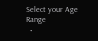Select your Age Range
  •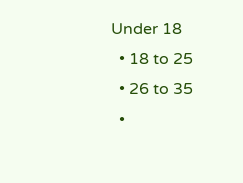Under 18
  • 18 to 25
  • 26 to 35
  •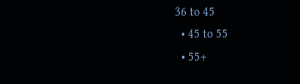36 to 45
  • 45 to 55
  • 55+